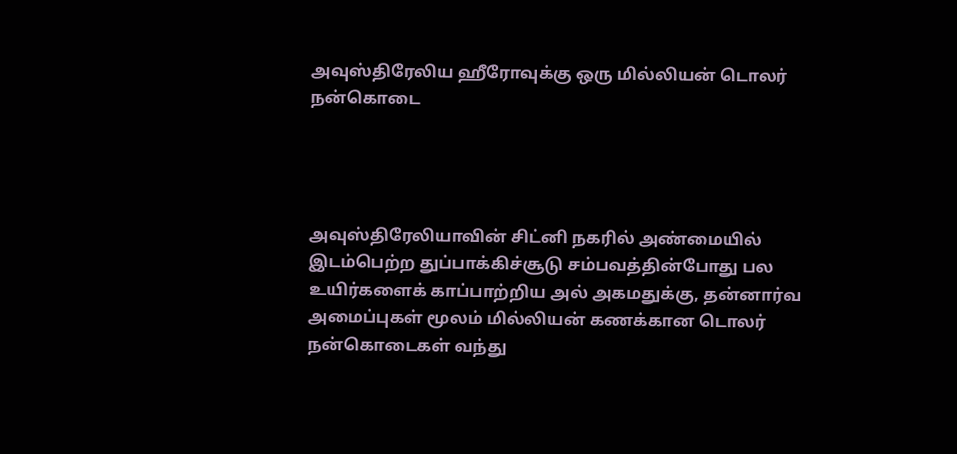அவுஸ்திரேலிய ஹீரோவுக்கு ஒரு மில்லியன் டொலர் நன்கொடை




அவுஸ்திரேலியாவின் சிட்னி நகரில் அண்மையில் இடம்பெற்ற துப்பாக்கிச்சூடு சம்பவத்தின்போது பல உயிர்களைக் காப்பாற்றிய அல் அகமதுக்கு, தன்னார்வ அமைப்புகள் மூலம் மில்லியன் கணக்கான டொலர் நன்கொடைகள் வந்து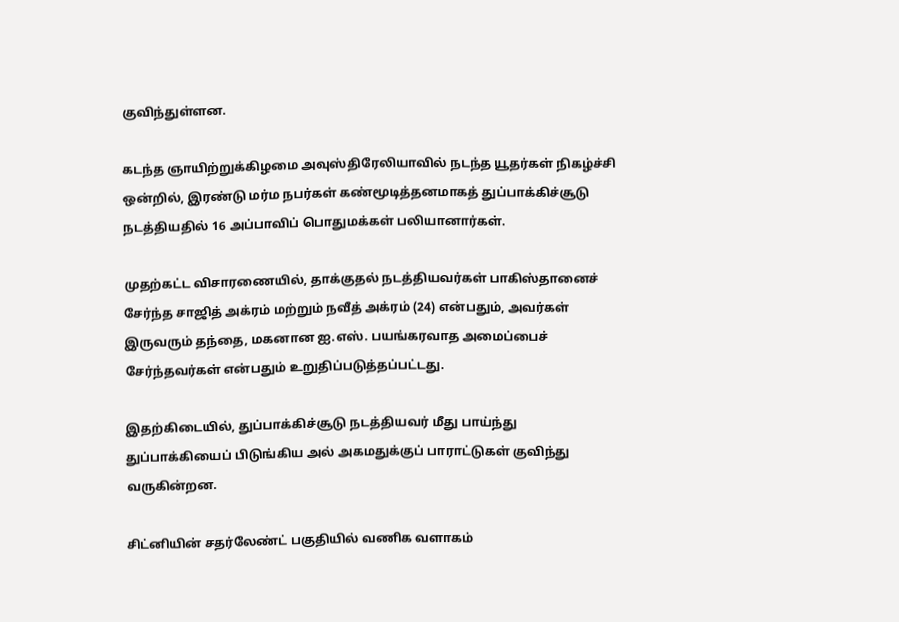குவிந்துள்ளன.

கடந்த ஞாயிற்றுக்கிழமை அவுஸ்திரேலியாவில் நடந்த யூதர்கள் நிகழ்ச்சி ஒன்றில், இரண்டு மர்ம நபர்கள் கண்மூடித்தனமாகத் துப்பாக்கிச்சூடு நடத்தியதில் 16 அப்பாவிப் பொதுமக்கள் பலியானார்கள்.

முதற்கட்ட விசாரணையில், தாக்குதல் நடத்தியவர்கள் பாகிஸ்தானைச் சேர்ந்த சாஜித் அக்ரம் மற்றும் நவீத் அக்ரம் (24) என்பதும், அவர்கள் இருவரும் தந்தை, மகனான ஐ.எஸ். பயங்கரவாத அமைப்பைச் சேர்ந்தவர்கள் என்பதும் உறுதிப்படுத்தப்பட்டது.

இதற்கிடையில், துப்பாக்கிச்சூடு நடத்தியவர் மீது பாய்ந்து துப்பாக்கியைப் பிடுங்கிய அல் அகமதுக்குப் பாராட்டுகள் குவிந்து வருகின்றன.

சிட்னியின் சதர்லேண்ட் பகுதியில் வணிக வளாகம்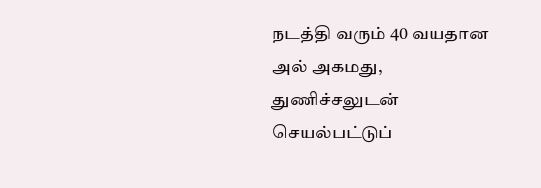நடத்தி வரும் 40 வயதான அல் அகமது, துணிச்சலுடன் செயல்பட்டுப்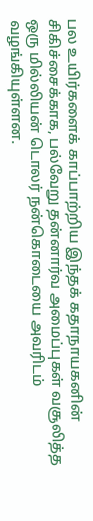பல உயிர்களைக் காப்பாற்றிய இந்தக் கதாநாயகனின் சிகிச்சைக்காக, பல்வேறு தன்னார்வ அமைப்புகள் வசூலித்த ஒரு மில்லியன் டொலர் நன்கொடையை அவரிடம் வழங்கியுள்ளன.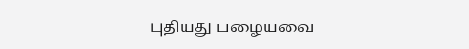புதியது பழையவை